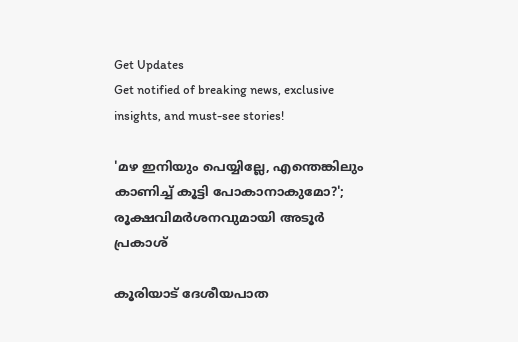Get Updates
Get notified of breaking news, exclusive insights, and must-see stories!

'മഴ ഇനിയും പെയ്യില്ലേ, എന്തെങ്കിലും കാണിച്ച് കൂട്ടി പോകാനാകുമോ?'; രൂക്ഷവിമർശനവുമായി അടൂർ പ്രകാശ്

കൂരിയാ‌ട് ദേശീയപാത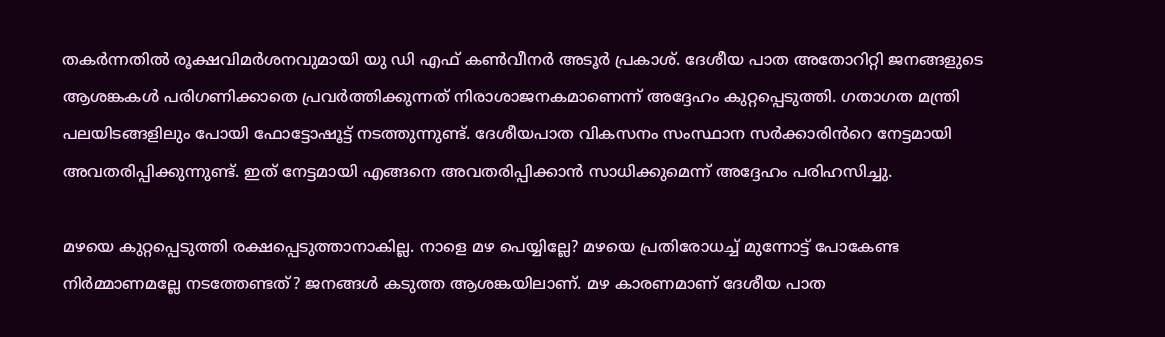തകർന്നതിൽ രൂക്ഷവിമർശനവുമായി യു ഡി എഫ് കൺവീനർ അടൂർ പ്രകാശ്. ദേശീയ പാത അതോറിറ്റി ജനങ്ങളുടെ ആശങ്കകൾ പരിഗണിക്കാതെ പ്രവർത്തിക്കുന്നത് നിരാശാജനകമാണെന്ന് അദ്ദേഹം കുറ്റപ്പെടുത്തി. ഗതാഗത മന്ത്രി പലയിടങ്ങളിലും പോയി ഫോട്ടോഷൂട്ട് നടത്തുന്നുണ്ട്. ദേശീയപാത വികസനം സംസ്ഥാന സർക്കാരിൻറെ നേട്ടമായി അവതരിപ്പിക്കുന്നുണ്ട്. ഇത് നേട്ടമായി എങ്ങനെ അവതരിപ്പിക്കാൻ സാധിക്കുമെന്ന് അദ്ദേഹം പരിഹസിച്ചു.

മഴയെ കുറ്റപ്പെടുത്തി രക്ഷപ്പെടുത്താനാകില്ല. നാളെ മഴ പെയ്യില്ലേ? മഴയെ പ്രതിരോധച്ച് മുന്നോട്ട് പോകേണ്ട നിർമ്മാണമല്ലേ നടത്തേണ്ടത്? ജനങ്ങൾ കടുത്ത ആശങ്കയിലാണ്. മഴ കാരണമാണ് ദേശീയ പാത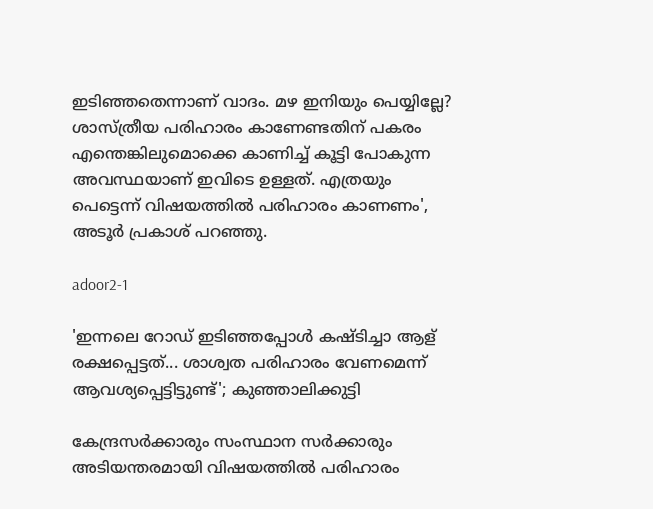ഇടിഞ്ഞതെന്നാണ് വാദം. മഴ ഇനിയും പെയ്യില്ലേ? ശാസ്ത്രീയ പരിഹാരം കാണേണ്ടതിന് പകരം എന്തെങ്കിലുമൊക്കെ കാണിച്ച് കൂട്ടി പോകുന്ന അവസ്ഥയാണ് ഇവിടെ ഉള്ളത്. എത്രയും പെട്ടെന്ന് വിഷയത്തിൽ പരിഹാരം കാണണം', അടൂർ പ്രകാശ് പറഞ്ഞു.

adoor2-1

'ഇന്നലെ റോഡ് ഇടിഞ്ഞപ്പോൾ കഷ്ടിച്ചാ ആള് രക്ഷപ്പെട്ടത്... ശാശ്വത പരിഹാരം വേണമെന്ന് ആവശ്യപ്പെട്ടിട്ടുണ്ട്'; കുഞ്ഞാലിക്കുട്ടി

കേന്ദ്രസർക്കാരും സംസ്ഥാന സർക്കാരും അടിയന്തരമായി വിഷയത്തിൽ പരിഹാരം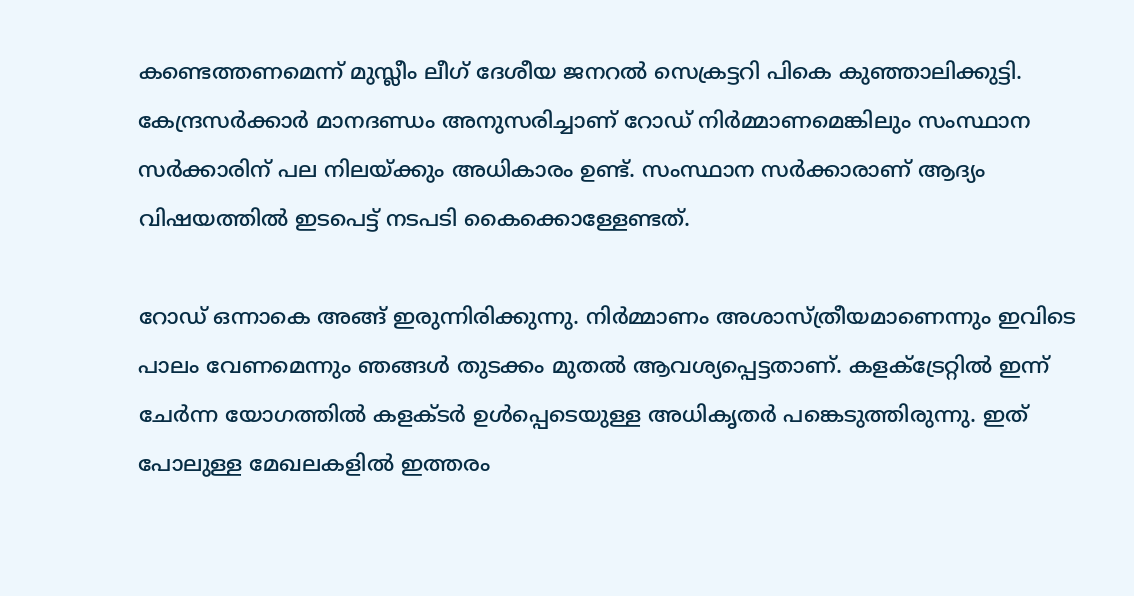കണ്ടെത്തണമെന്ന് മുസ്ലീം ലീഗ് ദേശീയ ജനറൽ സെക്രട്ടറി പികെ കുഞ്ഞാലിക്കുട്ടി. കേന്ദ്രസർക്കാർ മാനദണ്ഡം അനുസരിച്ചാണ് റോഡ് നിർമ്മാണമെങ്കിലും സംസ്ഥാന സർക്കാരിന് പല നിലയ്ക്കും അധികാരം ഉണ്ട്. സംസ്ഥാന സർക്കാരാണ് ആദ്യം വിഷയത്തിൽ ഇടപെട്ട് നടപടി കൈക്കൊള്ളേണ്ടത്.

റോഡ് ഒന്നാകെ അങ്ങ് ഇരുന്നിരിക്കുന്നു. നിർമ്മാണം അശാസ്ത്രീയമാണെന്നും ഇവിടെ പാലം വേണമെന്നും ഞങ്ങൾ തുടക്കം മുതൽ ആവശ്യപ്പെട്ടതാണ്. കളക്ട്രേറ്റിൽ ഇന്ന് ചേർന്ന യോഗത്തിൽ കളക്ടർ ഉൾപ്പെടെയുള്ള അധികൃതർ പങ്കെടുത്തിരുന്നു. ഇത് പോലുള്ള മേഖലകളിൽ ഇത്തരം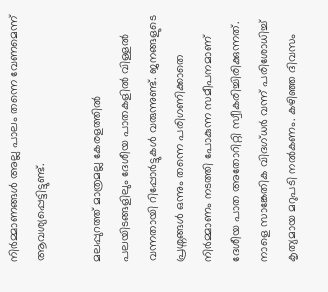നിർമ്മാണങ്ങൾ അല്ല പാലം തന്നെ വേണമെന്ന് ആവശ്യപ്പെട്ടിട്ടുണ്ട്.

മലപ്പുറത്ത് മാത്രമല്ല കേരളത്തിൽ പലയിടങ്ങളിലും ദേശീയ പാതകളിൽ വിള്ളൽ വന്നതായി റിപ്പോർട്ടുകൾ വരുന്നുണ്ട്. ജനങ്ങളുടെ പ്രശ്നങ്ങൾ ഒന്നും തന്നെ പരിഗണിക്കാതെ നിർമ്മാണം നടത്തി പോകുന്ന സമീപനമാണ് ദേശീയ പാത അതോറിറ്റി സ്വീകരിച്ചിരിക്കുന്നത്. നാളെ സാങ്കേതിക വിദഗ്ധർ വന്ന് പരിശോധിച്ച് കൃത്യമായ മറുപടി നൽകണം. കഴിഞ്ഞ ദിവസം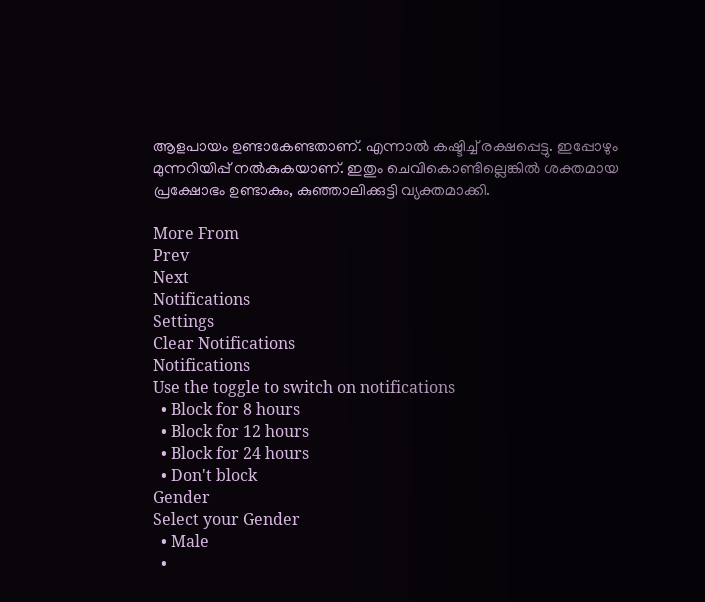ആളപായം ഉണ്ടാകേണ്ടതാണ്. എന്നാൽ കഷ്ടിച്ച് രക്ഷപ്പെട്ടു. ഇപ്പോഴും മുന്നറിയിപ്പ് നൽകുകയാണ്. ഇതും ചെവികൊണ്ടില്ലെങ്കിൽ ശക്തമായ പ്രക്ഷോഭം ഉണ്ടാകും, കുഞ്ഞാലിക്കുട്ടി വ്യക്തമാക്കി.

More From
Prev
Next
Notifications
Settings
Clear Notifications
Notifications
Use the toggle to switch on notifications
  • Block for 8 hours
  • Block for 12 hours
  • Block for 24 hours
  • Don't block
Gender
Select your Gender
  • Male
  •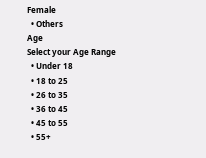Female
  • Others
Age
Select your Age Range
  • Under 18
  • 18 to 25
  • 26 to 35
  • 36 to 45
  • 45 to 55
  • 55+